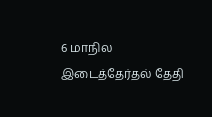6 மாநில இடைத்தேர்தல் தேதி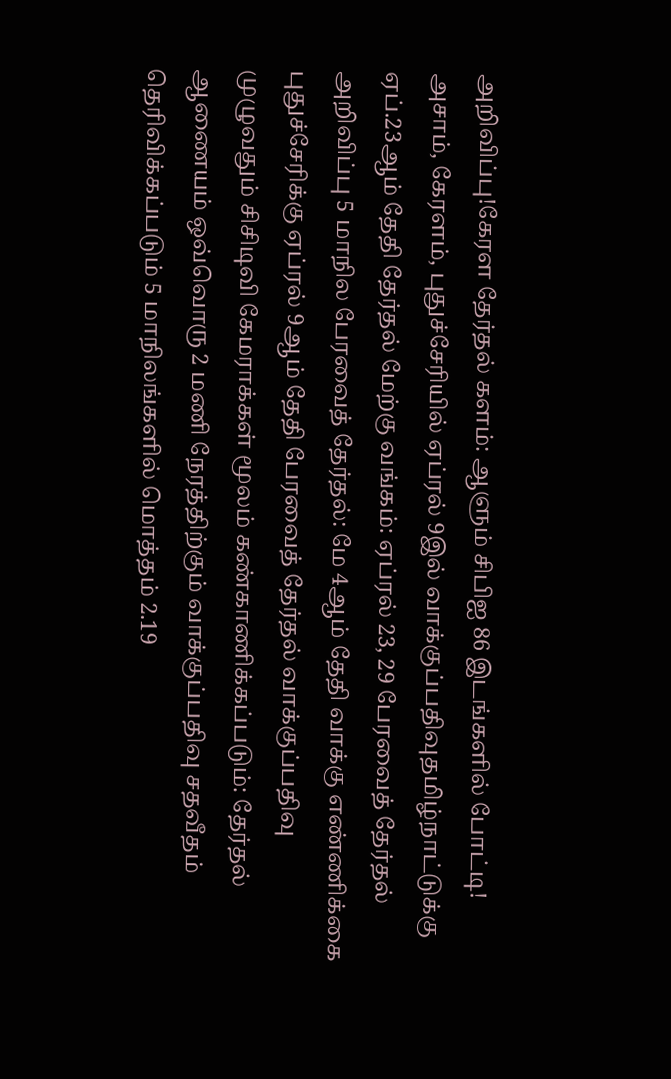அறிவிப்பு!கேரள தேர்தல் களம்: ஆளும் சிபிஐ 86 இடங்களில் போட்டி! அசாம், கேரளம், புதுச்சேரியில் ஏப்ரல் 9இல் வாக்குப்பதிவுதமிழ்நாட்டுக்கு ஏப்.23ஆம் தேதி தேர்தல் மேற்கு வங்கம்: ஏப்ரல் 23, 29 பேரவைத் தேர்தல் அறிவிப்பு 5 மாநில பேரவைத் தேர்தல்: மே 4ஆம் தேதி வாக்கு எண்ணிக்கை புதுச்சேரிக்கு ஏப்ரல் 9ஆம் தேதி பேரவைத் தேர்தல் வாக்குப்பதிவு முழுவதும் சிசிடிவி கேமராக்கள் மூலம் கண்காணிக்கப்படும்: தேர்தல் ஆணையம் ஒவ்வொரு 2 மணி நேரத்திற்கும் வாக்குப்பதிவு சதவீதம் தெரிவிக்கப்படும் 5 மாநிலங்களில் மொத்தம் 2.19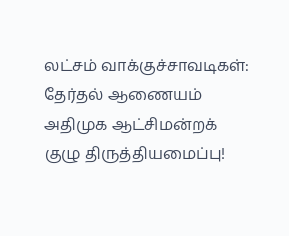லட்சம் வாக்குச்சாவடிகள்: தேர்தல் ஆணையம் அதிமுக ஆட்சிமன்றக் குழு திருத்தியமைப்பு!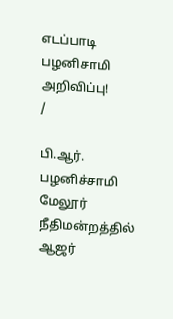எடப்பாடி பழனிசாமி அறிவிப்பு!
/

பி.ஆர். பழனிச்சாமி மேலூர் நீதிமன்றத்தில் ஆஜர்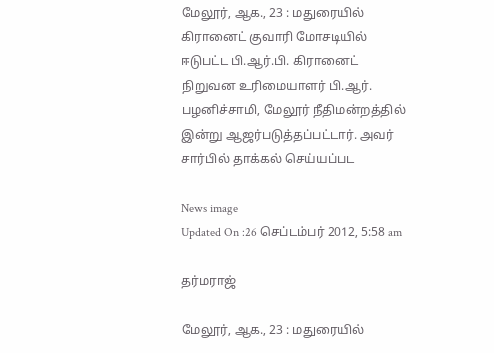மேலூர், ஆக., 23 : மதுரையில் கிரானைட் குவாரி மோசடியில் ஈடுபட்ட பி.ஆர்.பி. கிரானைட் நிறுவன உரிமையாளர் பி.ஆர். பழனிச்சாமி, மேலூர் நீதிமன்றத்தில் இன்று ஆஜர்படுத்தப்பட்டார். அவர் சார்பில் தாக்கல் செய்யப்பட

News image
Updated On :26 செப்டம்பர் 2012, 5:58 am

தர்மராஜ்

மேலூர், ஆக., 23 : மதுரையில்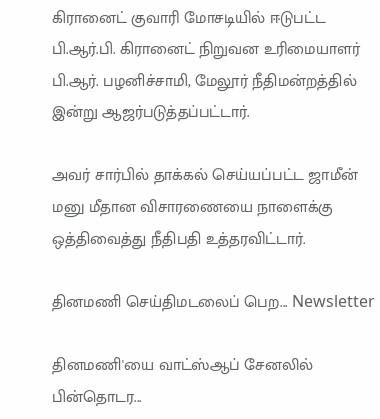கிரானைட் குவாரி மோசடியில் ஈடுபட்ட பி.ஆர்.பி. கிரானைட் நிறுவன உரிமையாளர் பி.ஆர். பழனிச்சாமி, மேலூர் நீதிமன்றத்தில் இன்று ஆஜர்படுத்தப்பட்டார்.

அவர் சார்பில் தாக்கல் செய்யப்பட்ட ஜாமீன் மனு மீதான விசாரணையை நாளைக்கு ஒத்திவைத்து நீதிபதி உத்தரவிட்டார்.

தினமணி செய்திமடலைப் பெற... Newsletter

தினமணி'யை வாட்ஸ்ஆப் சேனலில் பின்தொடர...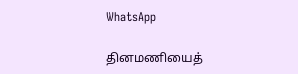WhatsApp

தினமணியைத்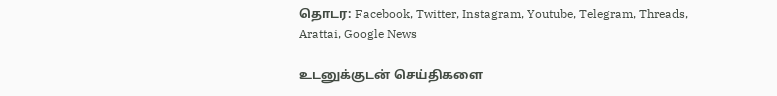தொடர: Facebook, Twitter, Instagram, Youtube, Telegram, Threads, Arattai, Google News

உடனுக்குடன் செய்திகளை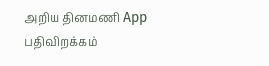அறிய தினமணி App பதிவிறக்கம்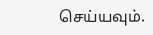செய்யவும்.